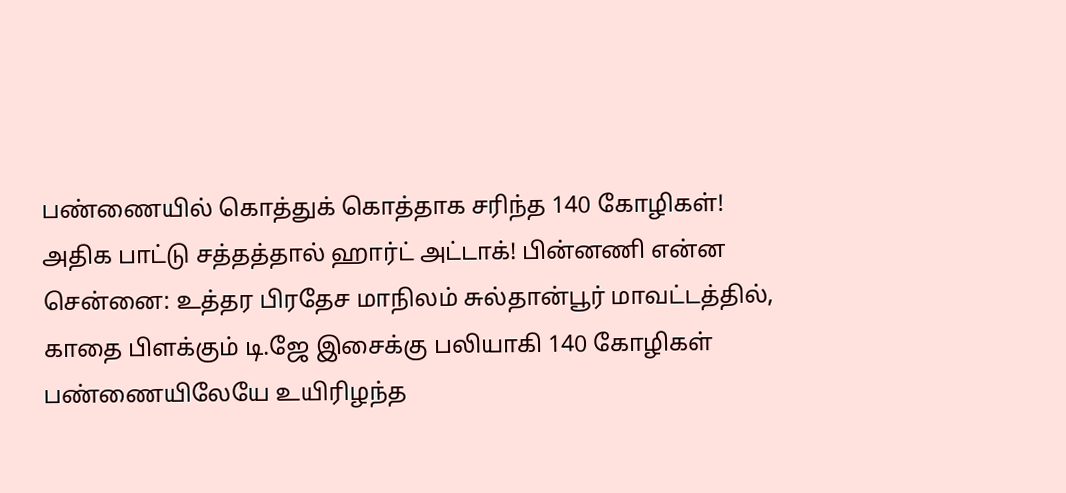பண்ணையில் கொத்துக் கொத்தாக சரிந்த 140 கோழிகள்! அதிக பாட்டு சத்தத்தால் ஹார்ட் அட்டாக்! பின்னணி என்ன
சென்னை: உத்தர பிரதேச மாநிலம் சுல்தான்பூர் மாவட்டத்தில், காதை பிளக்கும் டி.ஜே இசைக்கு பலியாகி 140 கோழிகள் பண்ணையிலேயே உயிரிழந்த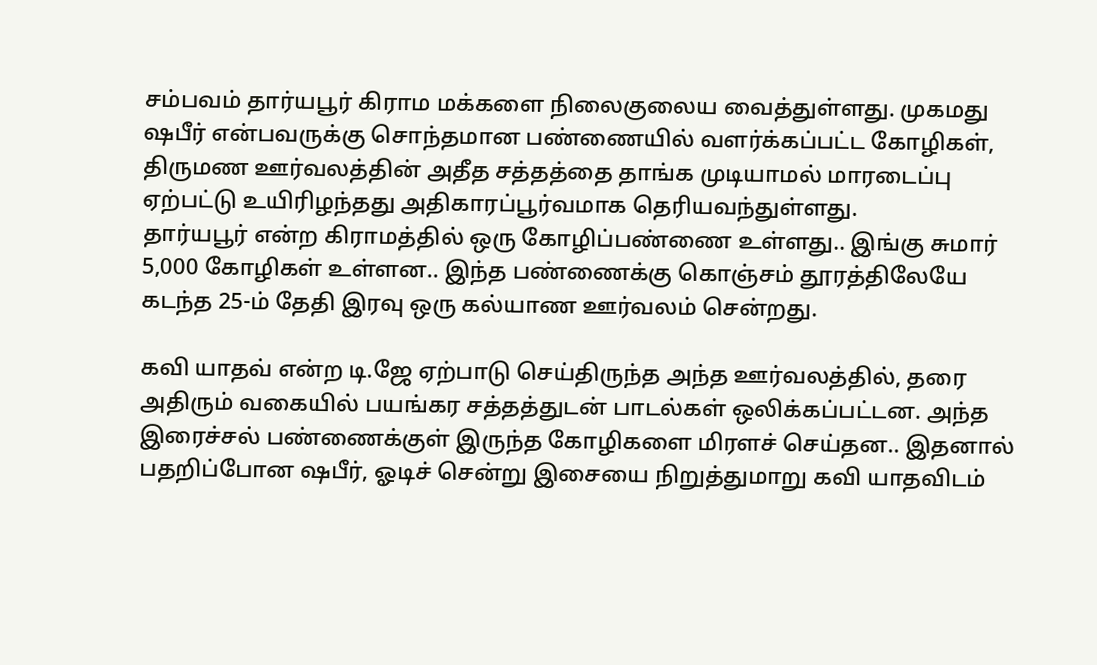சம்பவம் தார்யபூர் கிராம மக்களை நிலைகுலைய வைத்துள்ளது. முகமது ஷபீர் என்பவருக்கு சொந்தமான பண்ணையில் வளர்க்கப்பட்ட கோழிகள், திருமண ஊர்வலத்தின் அதீத சத்தத்தை தாங்க முடியாமல் மாரடைப்பு ஏற்பட்டு உயிரிழந்தது அதிகாரப்பூர்வமாக தெரியவந்துள்ளது.
தார்யபூர் என்ற கிராமத்தில் ஒரு கோழிப்பண்ணை உள்ளது.. இங்கு சுமார் 5,000 கோழிகள் உள்ளன.. இந்த பண்ணைக்கு கொஞ்சம் தூரத்திலேயே கடந்த 25-ம் தேதி இரவு ஒரு கல்யாண ஊர்வலம் சென்றது.

கவி யாதவ் என்ற டி.ஜே ஏற்பாடு செய்திருந்த அந்த ஊர்வலத்தில், தரை அதிரும் வகையில் பயங்கர சத்தத்துடன் பாடல்கள் ஒலிக்கப்பட்டன. அந்த இரைச்சல் பண்ணைக்குள் இருந்த கோழிகளை மிரளச் செய்தன.. இதனால் பதறிப்போன ஷபீர், ஓடிச் சென்று இசையை நிறுத்துமாறு கவி யாதவிடம்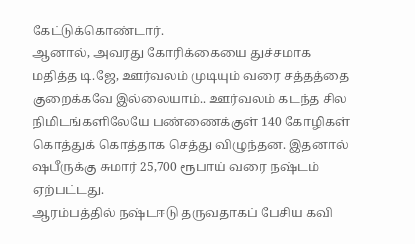கேட்டுக்கொண்டார்.
ஆனால், அவரது கோரிக்கையை துச்சமாக மதித்த டி.ஜே, ஊர்வலம் முடியும் வரை சத்தத்தை குறைக்கவே இல்லையாம்.. ஊர்வலம் கடந்த சில நிமிடங்களிலேயே பண்ணைக்குள் 140 கோழிகள் கொத்துக் கொத்தாக செத்து விழுந்தன. இதனால் ஷபீருக்கு சுமார் 25,700 ரூபாய் வரை நஷ்டம் ஏற்பட்டது.
ஆரம்பத்தில் நஷ்டஈடு தருவதாகப் பேசிய கவி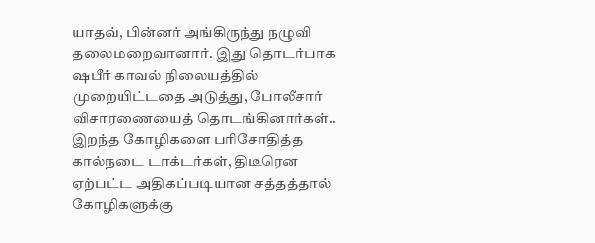யாதவ், பின்னர் அங்கிருந்து நழுவி தலைமறைவானார். இது தொடர்பாக ஷபீர் காவல் நிலையத்தில் முறையிட்டதை அடுத்து, போலீசார் விசாரணையைத் தொடங்கினார்கள்..
இறந்த கோழிகளை பரிசோதித்த கால்நடை டாக்டர்கள், திடீரென ஏற்பட்ட அதிகப்படியான சத்தத்தால் கோழிகளுக்கு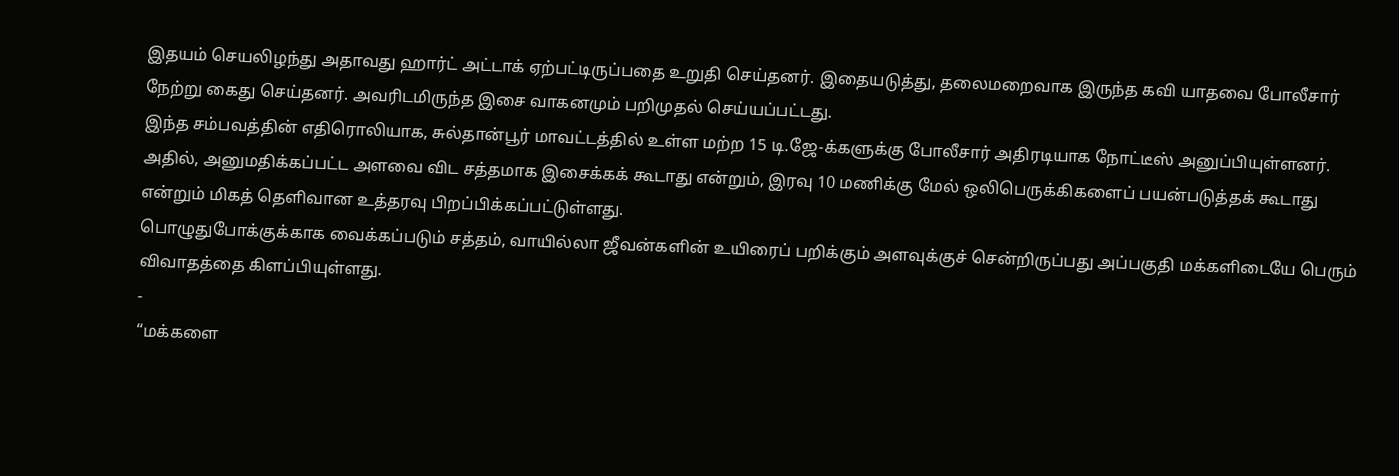இதயம் செயலிழந்து அதாவது ஹார்ட் அட்டாக் ஏற்பட்டிருப்பதை உறுதி செய்தனர். இதையடுத்து, தலைமறைவாக இருந்த கவி யாதவை போலீசார் நேற்று கைது செய்தனர். அவரிடமிருந்த இசை வாகனமும் பறிமுதல் செய்யப்பட்டது.
இந்த சம்பவத்தின் எதிரொலியாக, சுல்தான்பூர் மாவட்டத்தில் உள்ள மற்ற 15 டி.ஜே-க்களுக்கு போலீசார் அதிரடியாக நோட்டீஸ் அனுப்பியுள்ளனர். அதில், அனுமதிக்கப்பட்ட அளவை விட சத்தமாக இசைக்கக் கூடாது என்றும், இரவு 10 மணிக்கு மேல் ஒலிபெருக்கிகளைப் பயன்படுத்தக் கூடாது என்றும் மிகத் தெளிவான உத்தரவு பிறப்பிக்கப்பட்டுள்ளது.
பொழுதுபோக்குக்காக வைக்கப்படும் சத்தம், வாயில்லா ஜீவன்களின் உயிரைப் பறிக்கும் அளவுக்குச் சென்றிருப்பது அப்பகுதி மக்களிடையே பெரும் விவாதத்தை கிளப்பியுள்ளது.
-
“மக்களை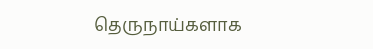தெருநாய்களாக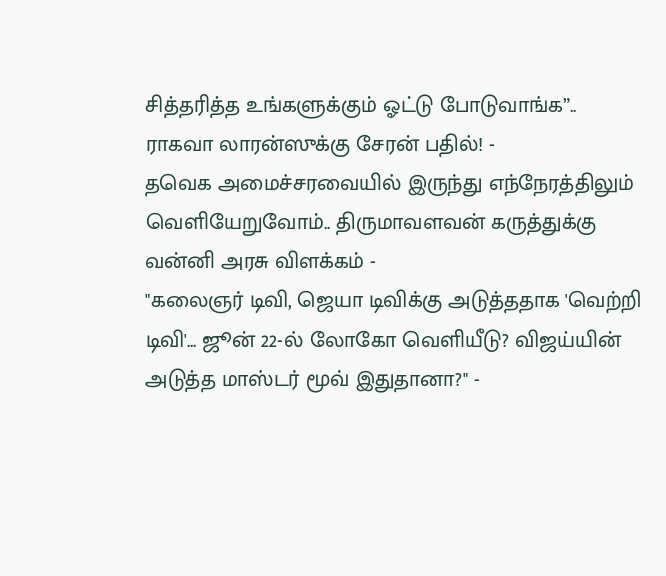சித்தரித்த உங்களுக்கும் ஓட்டு போடுவாங்க”.. ராகவா லாரன்ஸுக்கு சேரன் பதில்! -
தவெக அமைச்சரவையில் இருந்து எந்நேரத்திலும் வெளியேறுவோம்.. திருமாவளவன் கருத்துக்கு வன்னி அரசு விளக்கம் -
"கலைஞர் டிவி, ஜெயா டிவிக்கு அடுத்ததாக 'வெற்றி டிவி'... ஜூன் 22-ல் லோகோ வெளியீடு? விஜய்யின் அடுத்த மாஸ்டர் மூவ் இதுதானா?" -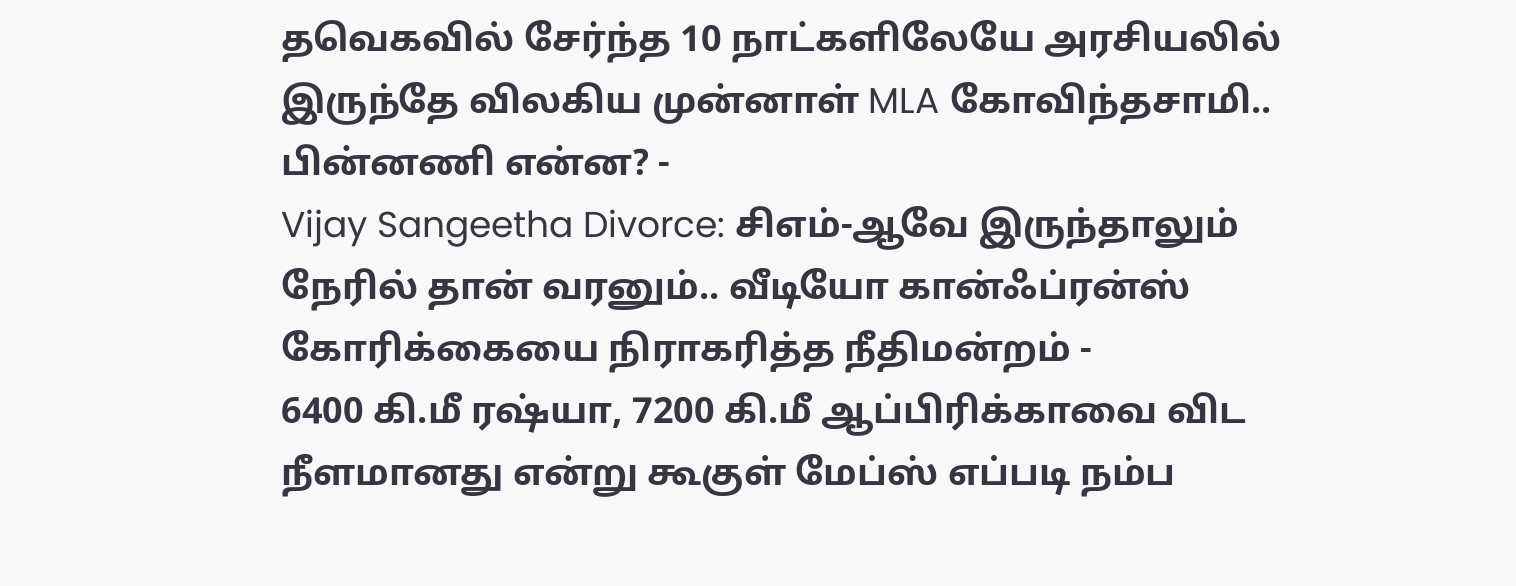தவெகவில் சேர்ந்த 10 நாட்களிலேயே அரசியலில் இருந்தே விலகிய முன்னாள் MLA கோவிந்தசாமி.. பின்னணி என்ன? -
Vijay Sangeetha Divorce: சிஎம்-ஆவே இருந்தாலும் நேரில் தான் வரனும்.. வீடியோ கான்ஃப்ரன்ஸ் கோரிக்கையை நிராகரித்த நீதிமன்றம் -
6400 கி.மீ ரஷ்யா, 7200 கி.மீ ஆப்பிரிக்காவை விட நீளமானது என்று கூகுள் மேப்ஸ் எப்படி நம்ப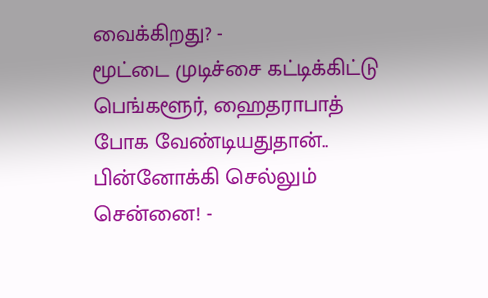வைக்கிறது? -
மூட்டை முடிச்சை கட்டிக்கிட்டு பெங்களூர், ஹைதராபாத் போக வேண்டியதுதான்.. பின்னோக்கி செல்லும் சென்னை! -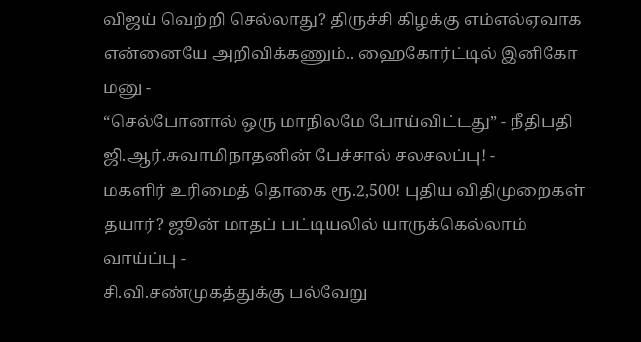விஜய் வெற்றி செல்லாது? திருச்சி கிழக்கு எம்எல்ஏவாக என்னையே அறிவிக்கணும்.. ஹைகோர்ட்டில் இனிகோ மனு -
“செல்போனால் ஒரு மாநிலமே போய்விட்டது” - நீதிபதி ஜி.ஆர்.சுவாமிநாதனின் பேச்சால் சலசலப்பு! -
மகளிர் உரிமைத் தொகை ரூ.2,500! புதிய விதிமுறைகள் தயார்? ஜூன் மாதப் பட்டியலில் யாருக்கெல்லாம் வாய்ப்பு -
சி.வி.சண்முகத்துக்கு பல்வேறு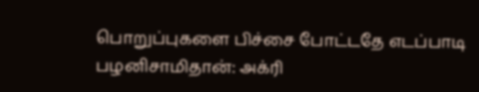பொறுப்புகளை பிச்சை போட்டதே எடப்பாடி பழனிசாமிதான்: அக்ரி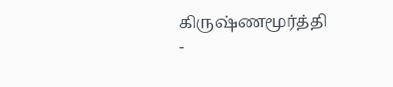கிருஷ்ணமூர்த்தி -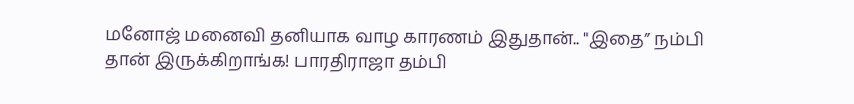மனோஜ் மனைவி தனியாக வாழ காரணம் இதுதான்.. "இதை” நம்பி தான் இருக்கிறாங்க! பாரதிராஜா தம்பி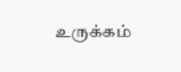உருக்கம்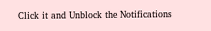Click it and Unblock the Notifications